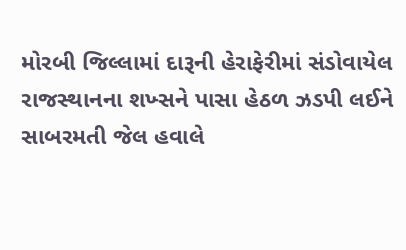મોરબી જિલ્લામાં દારૂની હેરાફેરીમાં સંડોવાયેલ રાજસ્થાનના શખ્સને પાસા હેઠળ ઝડપી લઈને સાબરમતી જેલ હવાલે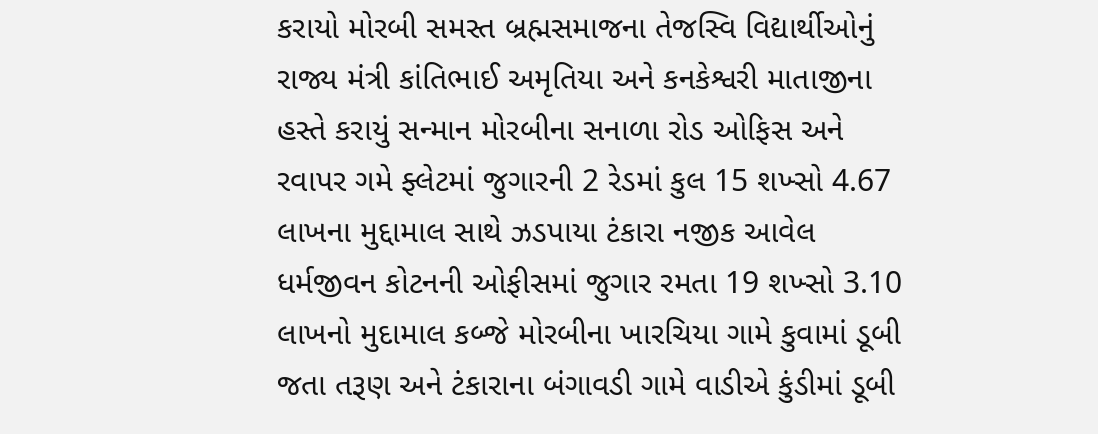કરાયો મોરબી સમસ્ત બ્રહ્મસમાજના તેજસ્વિ વિદ્યાર્થીઓનું રાજ્ય મંત્રી કાંતિભાઈ અમૃતિયા અને કનકેશ્વરી માતાજીના હસ્તે કરાયું સન્માન મોરબીના સનાળા રોડ ઓફિસ અને રવાપર ગમે ફ્લેટમાં જુગારની 2 રેડમાં કુલ 15 શખ્સો 4.67 લાખના મુદ્દામાલ સાથે ઝડપાયા ટંકારા નજીક આવેલ ધર્મજીવન કોટનની ઓફીસમાં જુગાર રમતા 19 શખ્સો 3.10 લાખનો મુદામાલ કબ્જે મોરબીના ખારચિયા ગામે કુવામાં ડૂબી જતા તરૂણ અને ટંકારાના બંગાવડી ગામે વાડીએ કુંડીમાં ડૂબી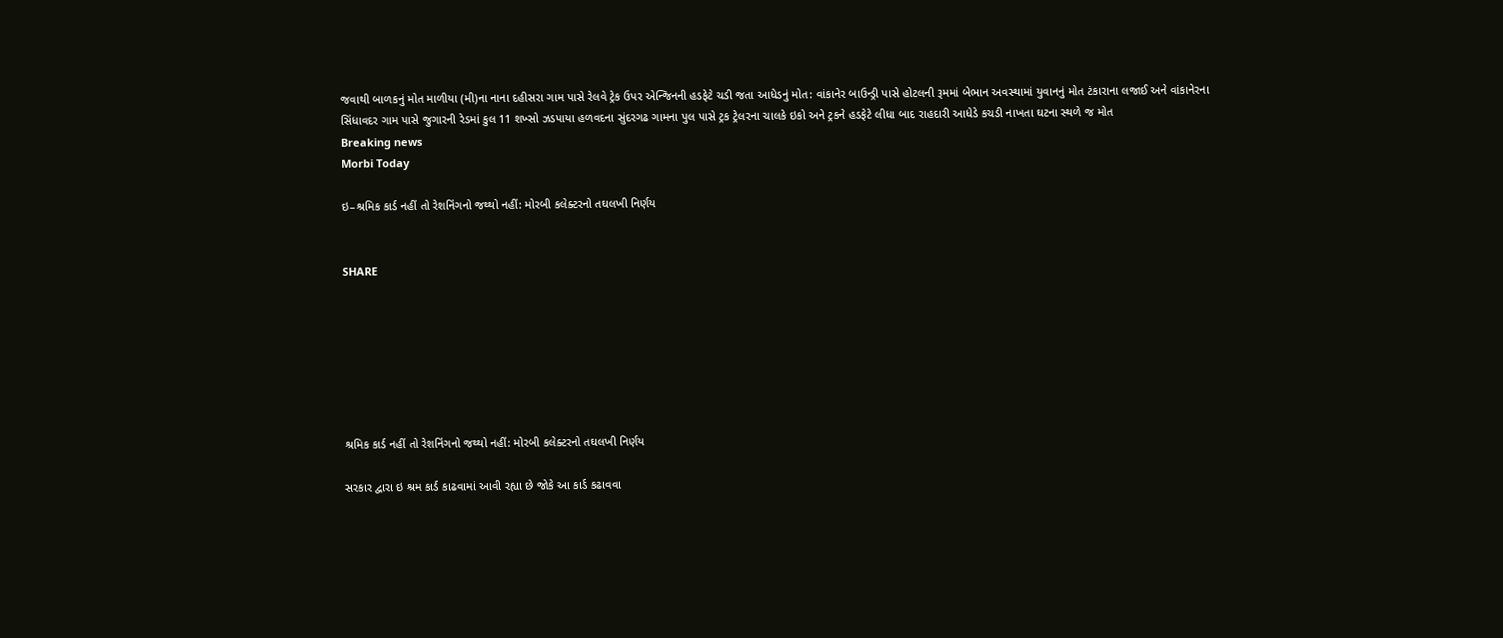જવાથી બાળકનું મોત માળીયા (મી)ના નાના દહીસરા ગામ પાસે રેલવે ટ્રેક ઉપર એન્જિનની હડફેટે ચડી જતા આધેડનું મોત: વાંકાનેર બાઉન્ડ્રી પાસે હોટલની રૂમમાં બેભાન અવસ્થામાં યુવાનનું મોત ટંકારાના લજાઈ અને વાંકાનેરના સિંધાવદર ગામ પાસે જુગારની રેડમાં કુલ 11 શખ્સો ઝડપાયા હળવદના સુંદરગઢ ગામના પુલ પાસે ટ્રક ટ્રેલરના ચાલકે ઇકો અને ટ્રકને હડફેટે લીધા બાદ રાહદારી આધેડે કચડી નાખતા ઘટના સ્થળે જ મોત
Breaking news
Morbi Today

ઇ–શ્રમિક કાર્ડ નહીં તો રેશનિંગનો જથ્થો નહીં: મોરબી કલેક્ટરનો તઘલખી નિર્ણય


SHARE







શ્રમિક કાર્ડ નહીં તો રેશનિંગનો જથ્થો નહીં: મોરબી કલેક્ટરનો તઘલખી નિર્ણય

સરકાર દ્વારા ઇ શ્રમ કાર્ડ કાઢવામાં આવી રહ્યા છે જોકે આ કાર્ડ કઢાવવા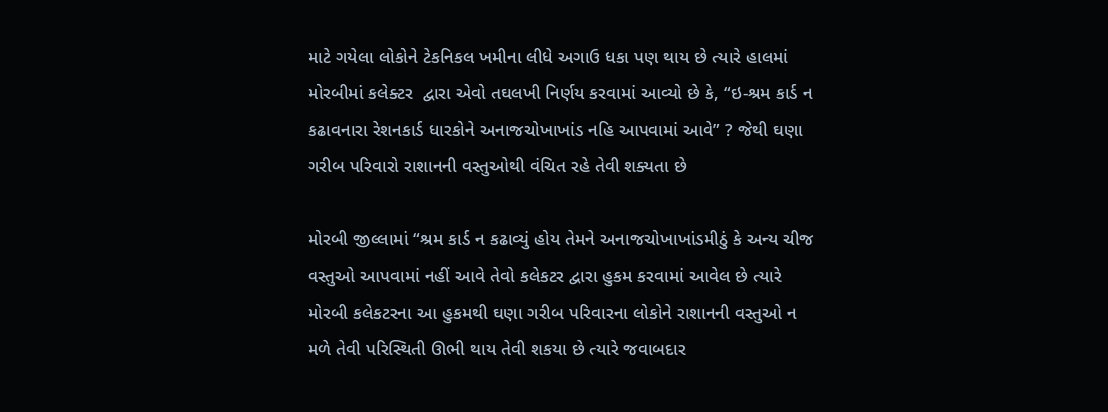માટે ગયેલા લોકોને ટેકનિકલ ખમીના લીધે અગાઉ ધકા પણ થાય છે ત્યારે હાલમાં મોરબીમાં કલેક્ટર  દ્વારા એવો તઘલખી નિર્ણય કરવામાં આવ્યો છે કે, “ઇ-શ્રમ કાર્ડ ન કઢાવનારા રેશનકાર્ડ ધારકોને અનાજચોખાખાંડ નહિ આપવામાં આવે” ? જેથી ઘણા ગરીબ પરિવારો રાશાનની વસ્તુઓથી વંચિત રહે તેવી શક્યતા છે

મોરબી જીલ્લામાં “શ્રમ કાર્ડ ન કઢાવ્યું હોય તેમને અનાજચોખાખાંડમીઠું કે અન્ય ચીજ વસ્તુઓ આપવામાં નહીં આવે તેવો કલેકટર દ્વારા હુકમ કરવામાં આવેલ છે ત્યારે મોરબી કલેકટરના આ હુકમથી ઘણા ગરીબ પરિવારના લોકોને રાશાનની વસ્તુઓ ન મળે તેવી પરિસ્થિતી ઊભી થાય તેવી શકયા છે ત્યારે જવાબદાર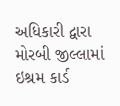અધિકારી દ્વારા મોરબી જીલ્લામાં ઇશ્રમ કાર્ડ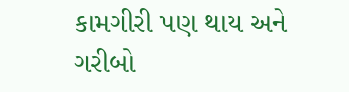કામગીરી પણ થાય અને ગરીબો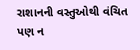રાશાનની વસ્તુઓથી વંચિત પણ ન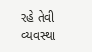રહે તેવી વ્યવસ્થા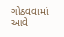ગોઠવવામાં આવે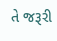તે જરૂરી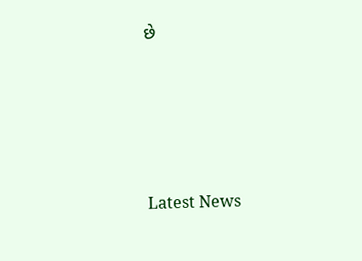છે






Latest News